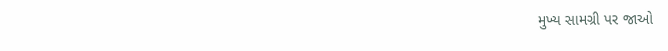મુખ્ય સામગ્રી પર જાઓ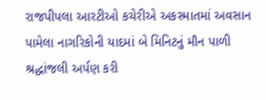રાજપીપલા આરટીઓ કચેરીએ અકસ્માતમાં અવસાન પામેલા નાગરિકોની યાદમાં બે મિનિટનું મૌન પાળી શ્રદ્ધાંજલી અર્પણ કરી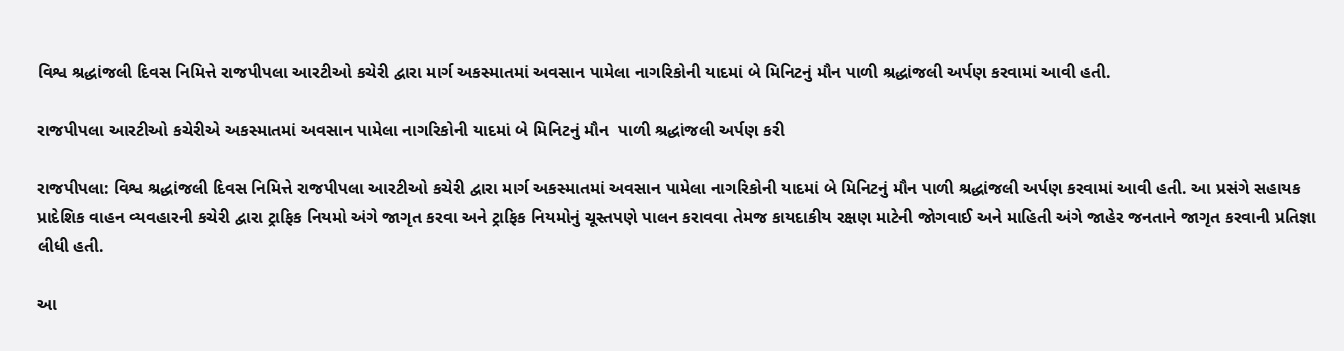વિશ્વ શ્રદ્ધાંજલી દિવસ નિમિત્તે રાજપીપલા આરટીઓ કચેરી દ્વારા માર્ગ અકસ્માતમાં અવસાન પામેલા નાગરિકોની યાદમાં બે મિનિટનું મૌન પાળી શ્રદ્ધાંજલી અર્પણ કરવામાં આવી હતી.

રાજપીપલા આરટીઓ કચેરીએ અકસ્માતમાં અવસાન પામેલા નાગરિકોની યાદમાં બે મિનિટનું મૌન  પાળી શ્રદ્ધાંજલી અર્પણ કરી

રાજપીપલા: વિશ્વ શ્રદ્ધાંજલી દિવસ નિમિત્તે રાજપીપલા આરટીઓ કચેરી દ્વારા માર્ગ અકસ્માતમાં અવસાન પામેલા નાગરિકોની યાદમાં બે મિનિટનું મૌન પાળી શ્રદ્ધાંજલી અર્પણ કરવામાં આવી હતી. આ પ્રસંગે સહાયક પ્રાદેશિક વાહન વ્યવહારની કચેરી દ્વારા ટ્રાફિક નિયમો અંગે જાગૃત કરવા અને ટ્રાફિક નિયમોનું ચૂસ્તપણે પાલન કરાવવા તેમજ કાયદાકીય રક્ષણ માટેની જોગવાઈ અને માહિતી અંગે જાહેર જનતાને જાગૃત કરવાની પ્રતિજ્ઞા લીધી હતી.

આ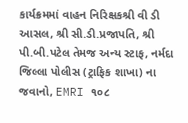કાર્યક્રમમાં વાહન નિરિક્ષકશ્રી વી ડી આસલ, શ્રી સી.ડી.પ્રજાપતિ, શ્રી પી.બી.પટેલ તેમજ અન્ય સ્ટાફ, નર્મદા જિલ્લા પોલીસ (ટ્રાફિક શાખા) ના જવાનો, EMRI ૧૦૮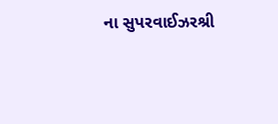ના સુપરવાઈઝરશ્રી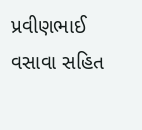પ્રવીણભાઈ વસાવા સહિત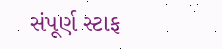સંપૂર્ણ સ્ટાફ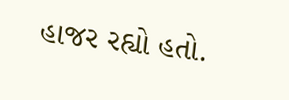હાજર રહ્યો હતો.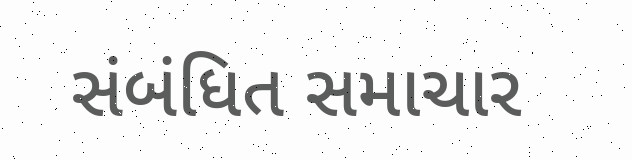સંબંધિત સમાચાર